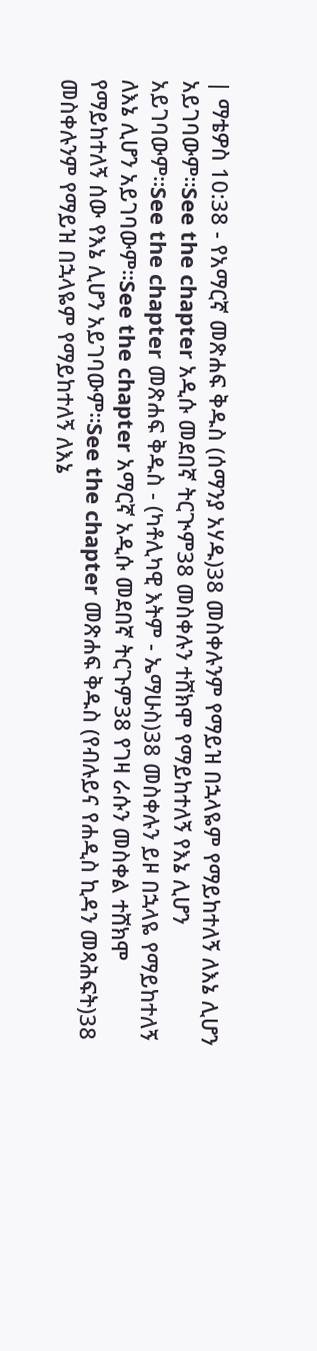| ማቴዎስ 10:38 - የአማርኛ መጽሐፍ ቅዱስ (ሰማንያ አሃዱ)38 መስቀሉንም የማይዝ በኋላዬም የማይከተለኝ ለእኔ ሊሆን አይገባውም።See the chapter አዲሱ መደበኛ ትርጒም38 መስቀሉን ተሸክሞ የማይከተለኝ የእኔ ሊሆን አይገባውም።See the chapter መጽሐፍ ቅዱስ - (ካቶሊካዊ እትም - ኤማሁስ)38 መስቀሉን ይዞ በኋላዬ የማይከተለኝ ለእኔ ሊሆን አይገባውም።See the chapter አማርኛ አዲሱ መደበኛ ትርጉም38 የገዛ ራሱን መስቀል ተሸክሞ የማይከተለኝ ሰው የእኔ ሊሆን አይገባውም።See the chapter መጽሐፍ ቅዱስ (የብሉይና የሐዲስ ኪዳን መጻሕፍት)38 መስቀሉንም የማይዝ በኋላዬም የማይከተለኝ ለእኔ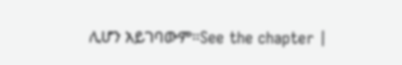ሊሆን አይገባውም።See the chapter |